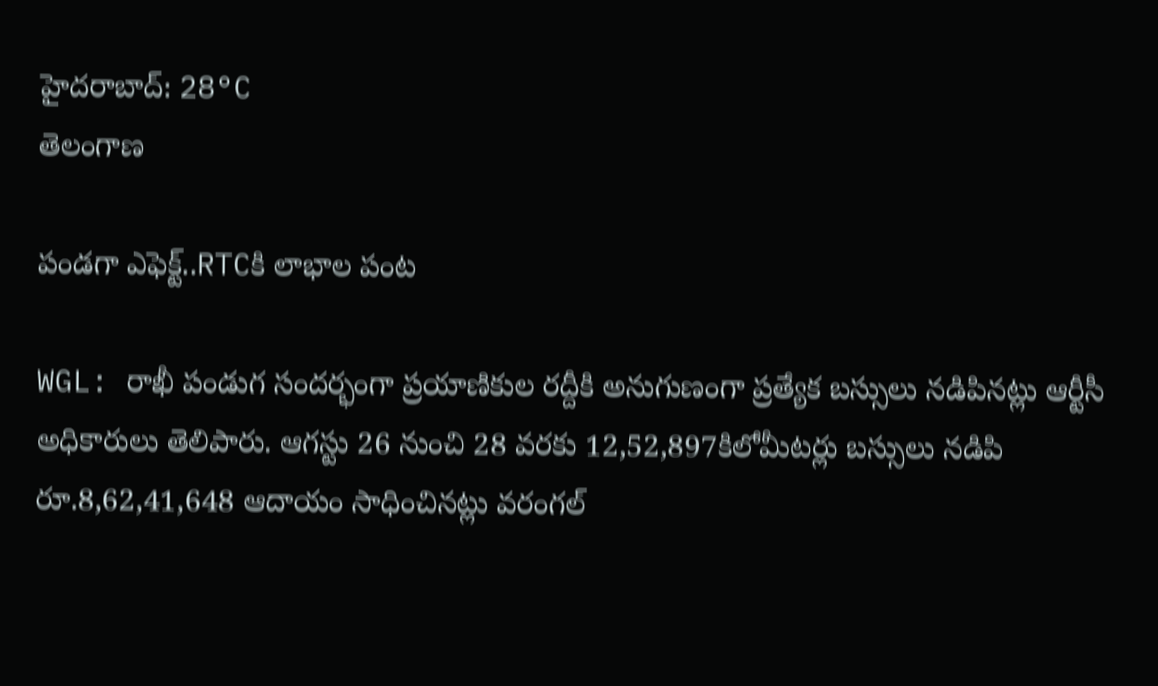హైదరాబాద్: 28°C
తెలంగాణ

పండగా ఎఫెక్ట్..RTCకి లాభాల పంట

WGL: రాఖీ పండుగ సందర్భంగా ప్రయాణికుల రద్దీకి అనుగుణంగా ప్రత్యేక బస్సులు నడిపినట్లు ఆర్టీసీ అధికారులు తెలిపారు. ఆగస్టు 26 నుంచి 28 వరకు 12,52,897కిలోమీటర్లు బస్సులు నడిపి రూ.8,62,41,648 ఆదాయం సాధించినట్లు వరంగల్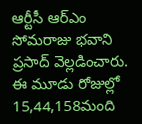ఆర్టీసీ ఆర్ఎం సోమరాజు భవాని ప్రసాద్ వెల్లడించారు. ఈ మూడు రోజుల్లో 15,44,158మంది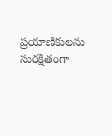ప్రయాణికులను సురక్షితంగా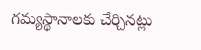గమ్యస్థానాలకు చేర్చినట్లు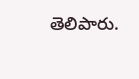తెలిపారు.